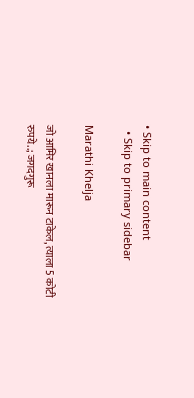• Skip to main content
  • Skip to primary sidebar

Marathi Khelja

जो आमिर खानला मारून टाकेल, त्याला 5 कोटी रुपये..; जगदगुरू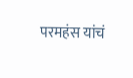परमहंस यांचं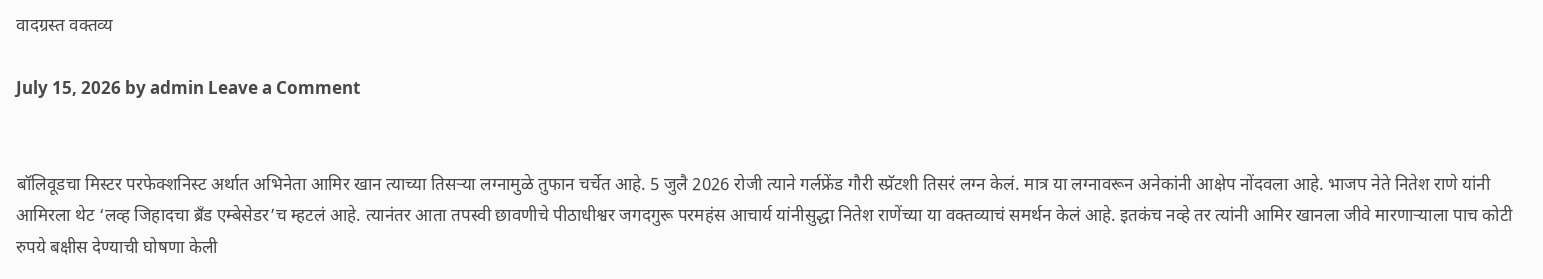वादग्रस्त वक्तव्य

July 15, 2026 by admin Leave a Comment


बॉलिवूडचा मिस्टर परफेक्शनिस्ट अर्थात अभिनेता आमिर खान त्याच्या तिसऱ्या लग्नामुळे तुफान चर्चेत आहे. 5 जुलै 2026 रोजी त्याने गर्लफ्रेंड गौरी स्प्रॅटशी तिसरं लग्न केलं. मात्र या लग्नावरून अनेकांनी आक्षेप नोंदवला आहे. भाजप नेते नितेश राणे यांनी आमिरला थेट ‘लव्ह जिहादचा ब्रँड एम्बेसेडर’च म्हटलं आहे. त्यानंतर आता तपस्वी छावणीचे पीठाधीश्वर जगदगुरू परमहंस आचार्य यांनीसुद्धा नितेश राणेंच्या या वक्तव्याचं समर्थन केलं आहे. इतकंच नव्हे तर त्यांनी आमिर खानला जीवे मारणाऱ्याला पाच कोटी रुपये बक्षीस देण्याची घोषणा केली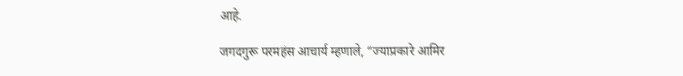आहे.

जगदगुरू परमहंस आचार्य म्हणाले, “ज्याप्रकारे आमिर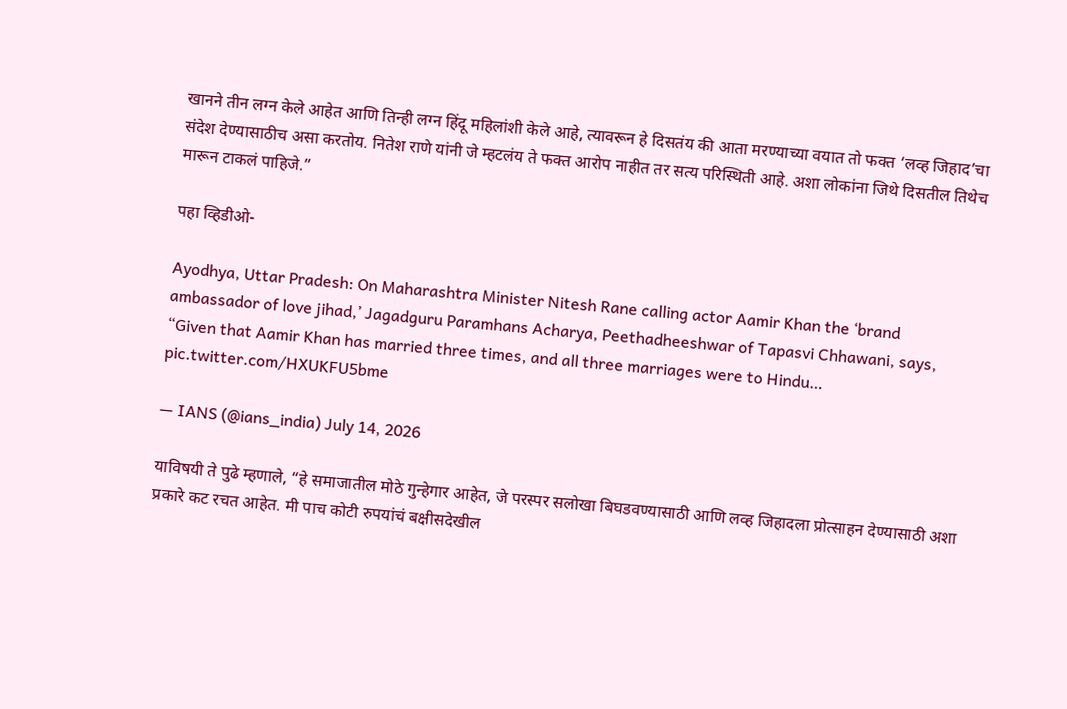खानने तीन लग्न केले आहेत आणि तिन्ही लग्न हिंदू महिलांशी केले आहे, त्यावरून हे दिसतंय की आता मरण्याच्या वयात तो फक्त ‘लव्ह जिहाद’चा संदेश देण्यासाठीच असा करतोय. नितेश राणे यांनी जे म्हटलंय ते फक्त आरोप नाहीत तर सत्य परिस्थिती आहे. अशा लोकांना जिथे दिसतील तिथेच मारून टाकलं पाहिजे.”

पहा व्हिडीओ-

Ayodhya, Uttar Pradesh: On Maharashtra Minister Nitesh Rane calling actor Aamir Khan the ‘brand ambassador of love jihad,’ Jagadguru Paramhans Acharya, Peethadheeshwar of Tapasvi Chhawani, says, “Given that Aamir Khan has married three times, and all three marriages were to Hindu… pic.twitter.com/HXUKFU5bme

— IANS (@ians_india) July 14, 2026

याविषयी ते पुढे म्हणाले, “हे समाजातील मोठे गुन्हेगार आहेत, जे परस्पर सलोखा बिघडवण्यासाठी आणि लव्ह जिहादला प्रोत्साहन देण्यासाठी अशा प्रकारे कट रचत आहेत. मी पाच कोटी रुपयांचं बक्षीसदेखील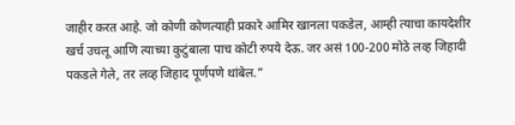जाहीर करत आहे. जो कोणी कोणत्याही प्रकारे आमिर खानला पकडेल, आम्ही त्याचा कायदेशीर खर्च उचलू आणि त्याच्या कुटुंबाला पाच कोटी रुपये देऊ. जर असं 100-200 मोठे लव्ह जिहादी पकडले गेले, तर लव्ह जिहाद पूर्णपणे थांबेल.”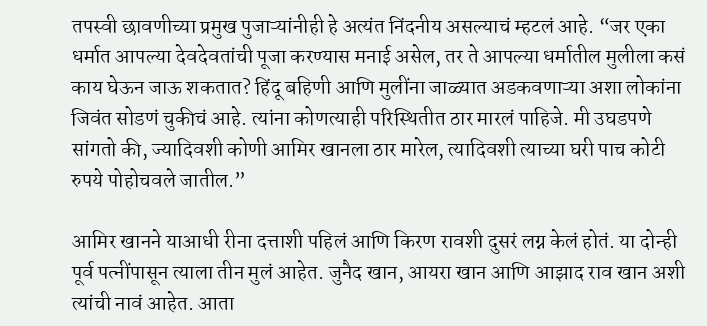तपस्वी छावणीच्या प्रमुख पुजाऱ्यांनीही हे अत्यंत निंदनीय असल्याचं म्हटलं आहे. “जर एका धर्मात आपल्या देवदेवतांची पूजा करण्यास मनाई असेल, तर ते आपल्या धर्मातील मुलीला कसं काय घेऊन जाऊ शकतात? हिंदू बहिणी आणि मुलींना जाळ्यात अडकवणाऱ्या अशा लोकांना जिवंत सोडणं चुकीचं आहे. त्यांना कोणत्याही परिस्थितीत ठार मारलं पाहिजे. मी उघडपणे सांगतो की, ज्यादिवशी कोणी आमिर खानला ठार मारेल, त्यादिवशी त्याच्या घरी पाच कोटी रुपये पोहोचवले जातील.”

आमिर खानने याआधी रीना दत्ताशी पहिलं आणि किरण रावशी दुसरं लग्न केलं होतं. या दोन्ही पूर्व पत्नींपासून त्याला तीन मुलं आहेत. जुनैद खान, आयरा खान आणि आझाद राव खान अशी त्यांची नावं आहेत. आता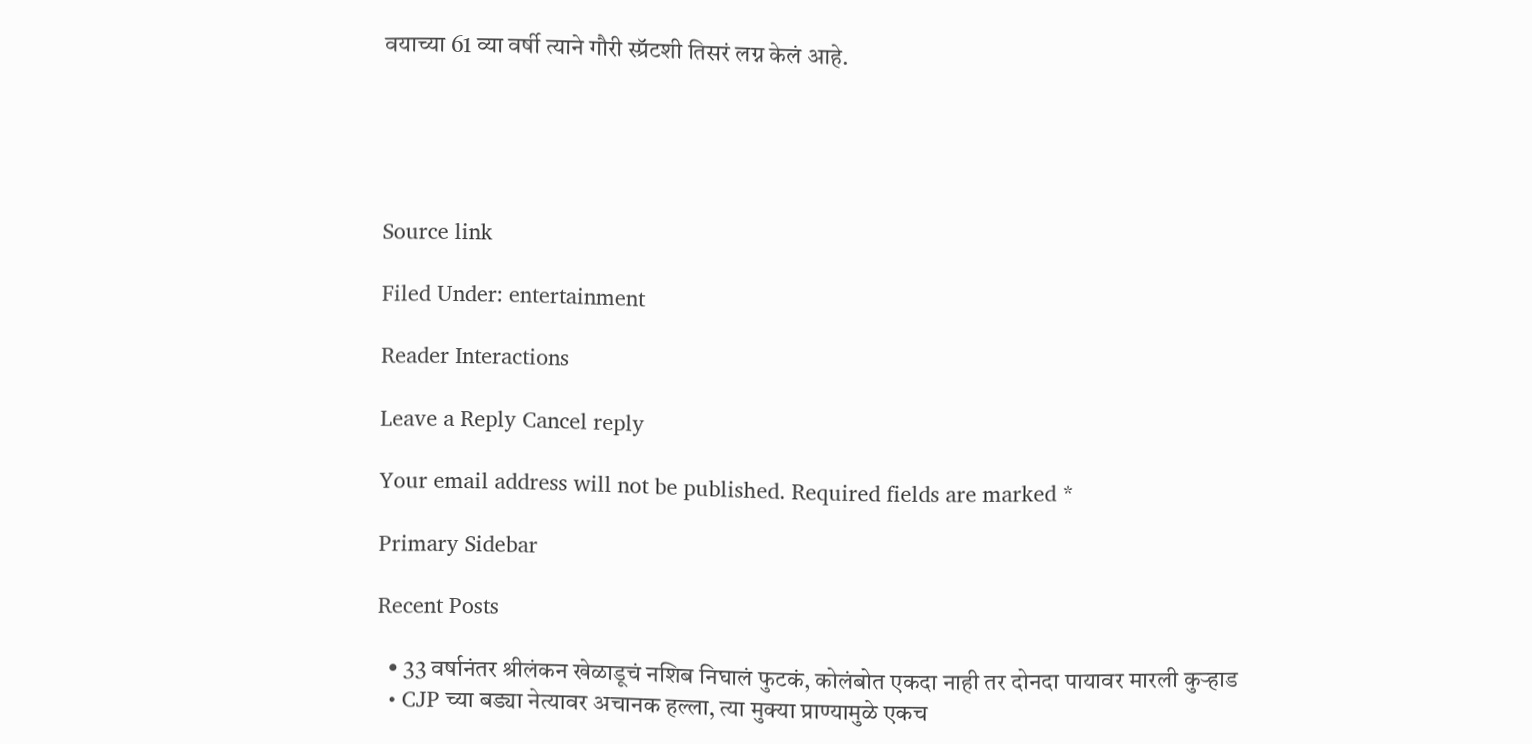वयाच्या 61 व्या वर्षी त्याने गौरी स्प्रॅटशी तिसरं लग्न केलं आहे.





Source link

Filed Under: entertainment

Reader Interactions

Leave a Reply Cancel reply

Your email address will not be published. Required fields are marked *

Primary Sidebar

Recent Posts

  • 33 वर्षानंतर श्रीलंकन खेळाडूचं नशिब निघालं फुटकं, कोलंबोत एकदा नाही तर दोनदा पायावर मारली कुऱ्हाड
  • CJP च्या बड्या नेत्यावर अचानक हल्ला, त्या मुक्या प्राण्यामुळे एकच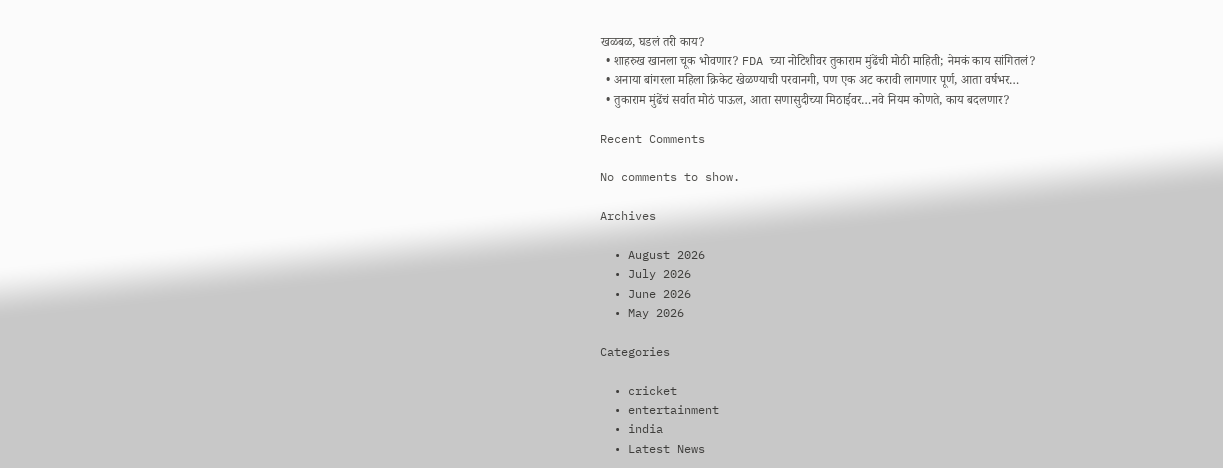खळबळ, घडलं तरी काय?
  • शाहरुख खानला चूक भोवणार? FDA च्या नोटिशीवर तुकाराम मुंढेंची मोठी माहिती; नेमकं काय सांगितलं?
  • अनाया बांगरला महिला क्रिकेट खेळण्याची परवानगी, पण एक अट करावी लागणार पूर्ण, आता वर्षभर…
  • तुकाराम मुंढेंचं सर्वात मोठं पाऊल, आता सणासुदीच्या मिठाईवर…नवे नियम कोणते, काय बदलणार?

Recent Comments

No comments to show.

Archives

  • August 2026
  • July 2026
  • June 2026
  • May 2026

Categories

  • cricket
  • entertainment
  • india
  • Latest News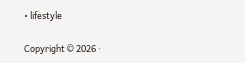• lifestyle

Copyright © 2026 ·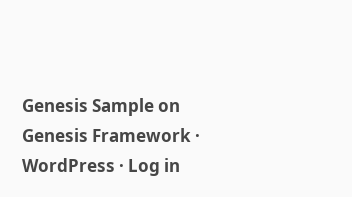Genesis Sample on Genesis Framework · WordPress · Log in